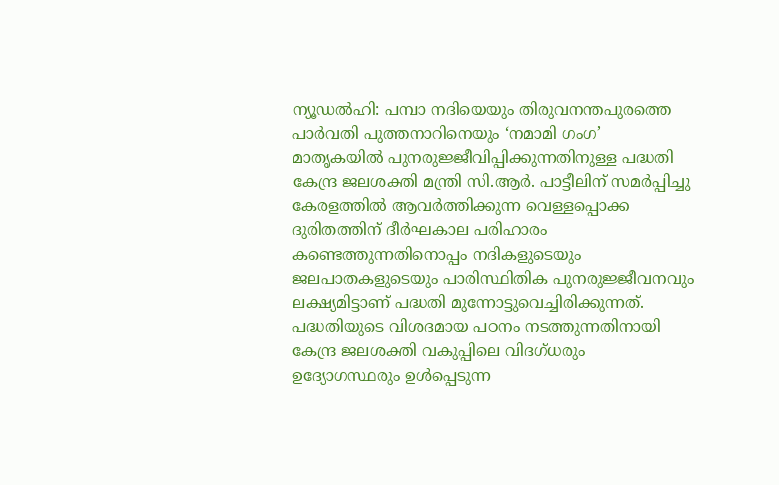ന്യൂഡൽഹി: പമ്പാ നദിയെയും തിരുവനന്തപുരത്തെ പാർവതി പുത്തനാറിനെയും ‘നമാമി ഗംഗ’ മാതൃകയിൽ പുനരുജ്ജീവിപ്പിക്കുന്നതിനുള്ള പദ്ധതി കേന്ദ്ര ജലശക്തി മന്ത്രി സി.ആർ. പാട്ടീലിന് സമർപ്പിച്ചു കേരളത്തിൽ ആവർത്തിക്കുന്ന വെള്ളപ്പൊക്ക ദുരിതത്തിന് ദീർഘകാല പരിഹാരം കണ്ടെത്തുന്നതിനൊപ്പം നദികളുടെയും ജലപാതകളുടെയും പാരിസ്ഥിതിക പുനരുജ്ജീവനവും ലക്ഷ്യമിട്ടാണ് പദ്ധതി മുന്നോട്ടുവെച്ചിരിക്കുന്നത്.
പദ്ധതിയുടെ വിശദമായ പഠനം നടത്തുന്നതിനായി കേന്ദ്ര ജലശക്തി വകുപ്പിലെ വിദഗ്ധരും ഉദ്യോഗസ്ഥരും ഉൾപ്പെടുന്ന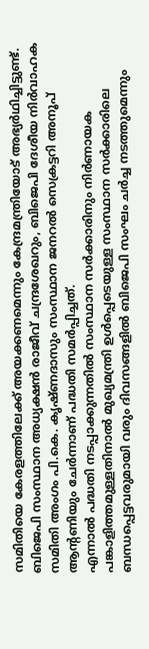സമിതിയെ കേരളത്തിലേക്ക് അയക്കണമെന്നും കേന്ദ്രമന്ത്രിയോട് അഭ്യർഥിച്ചിട്ടുണ്ട്. ബിജെപി സംസ്ഥാന അധ്യക്ഷൻ രാജീവ് ചന്ദ്രശേഖറും, ബിജെപി ദേശീയ നിർവാഹക സമിതി അംഗം പി.കെ. കൃഷ്ണദാസും സംസ്ഥാന ജനറൽ സെക്രട്ടറി അനൂപ് ആന്റണിയും ചേർന്നാണ് പദ്ധതി സമർപ്പിച്ചത്.
എന്നാൽ പദ്ധതി നടപ്പാക്കുന്നതിൽ സംസ്ഥാന സർക്കാരിനും നിർണായക പങ്കാളിത്തമുള്ളതിനാൽ മുഖ്യമന്ത്രി ഉൾപ്പെടെയുള്ള സംസ്ഥാന സർക്കാരിലെ ബന്ധപ്പെട്ടവരുമായി വരും ദിവസങ്ങളിൽ ബിജെപി സംഘം ചർച്ച നടത്തുമെന്നും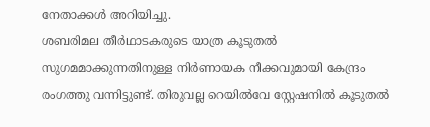നേതാക്കൾ അറിയിച്ചു.
ശബരിമല തീർഥാടകരുടെ യാത്ര കൂടുതൽ സുഗമമാക്കുന്നതിനുള്ള നിർണായക നീക്കവുമായി കേന്ദ്രം രംഗത്തു വന്നിട്ടുണ്ട്. തിരുവല്ല റെയിൽവേ സ്റ്റേഷനിൽ കൂടുതൽ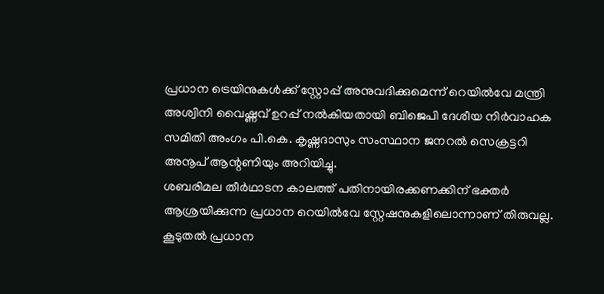പ്രധാന ട്രെയിനുകൾക്ക് സ്റ്റോപ്പ് അനുവദിക്കുമെന്ന് റെയിൽവേ മന്ത്രി അശ്വിനി വൈഷ്ണവ് ഉറപ്പ് നൽകിയതായി ബിജെപി ദേശീയ നിർവാഹക സമിതി അംഗം പി.കെ. കൃഷ്ണദാസും സംസ്ഥാന ജനറൽ സെക്രട്ടറി അനൂപ് ആന്റണിയും അറിയിച്ചു.
ശബരിമല തീർഥാടന കാലത്ത് പതിനായിരക്കണക്കിന് ഭക്തർ ആശ്രയിക്കുന്ന പ്രധാന റെയിൽവേ സ്റ്റേഷനുകളിലൊന്നാണ് തിരുവല്ല. കൂടുതൽ പ്രധാന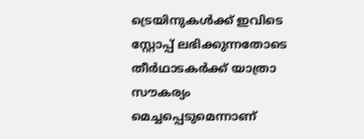ട്രെയിനുകൾക്ക് ഇവിടെ സ്റ്റോപ്പ് ലഭിക്കുന്നതോടെ തീർഥാടകർക്ക് യാത്രാ സൗകര്യം മെച്ചപ്പെടുമെന്നാണ്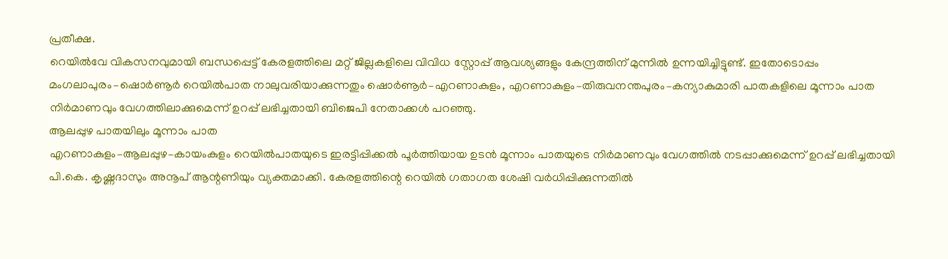പ്രതീക്ഷ.
റെയിൽവേ വികസനവുമായി ബന്ധപ്പെട്ട് കേരളത്തിലെ മറ്റ് ജില്ലകളിലെ വിവിധ സ്റ്റോപ്പ് ആവശ്യങ്ങളും കേന്ദ്രത്തിന് മുന്നിൽ ഉന്നയിച്ചിട്ടുണ്ട്. ഇതോടൊപ്പം മംഗലാപുരം–ഷൊർണൂർ റെയിൽപാത നാലുവരിയാക്കുന്നതും ഷൊർണൂർ–എറണാകുളം, എറണാകുളം–തിരുവനന്തപുരം–കന്യാകുമാരി പാതകളിലെ മൂന്നാം പാത നിർമാണവും വേഗത്തിലാക്കുമെന്ന് ഉറപ്പ് ലഭിച്ചതായി ബിജെപി നേതാക്കൾ പറഞ്ഞു.
ആലപ്പുഴ പാതയിലും മൂന്നാം പാത
എറണാകുളം–ആലപ്പുഴ–കായംകുളം റെയിൽപാതയുടെ ഇരട്ടിപ്പിക്കൽ പൂർത്തിയായ ഉടൻ മൂന്നാം പാതയുടെ നിർമാണവും വേഗത്തിൽ നടപ്പാക്കുമെന്ന് ഉറപ്പ് ലഭിച്ചതായി പി.കെ. കൃഷ്ണദാസും അനൂപ് ആന്റണിയും വ്യക്തമാക്കി. കേരളത്തിന്റെ റെയിൽ ഗതാഗത ശേഷി വർധിപ്പിക്കുന്നതിൽ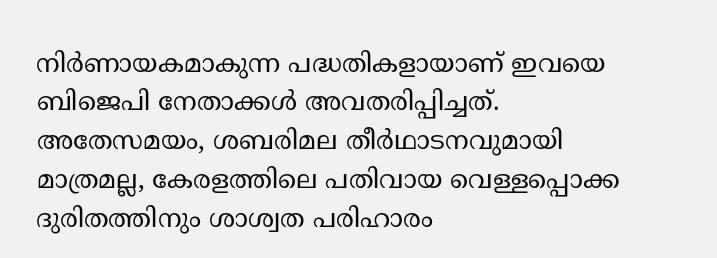നിർണായകമാകുന്ന പദ്ധതികളായാണ് ഇവയെ ബിജെപി നേതാക്കൾ അവതരിപ്പിച്ചത്.
അതേസമയം, ശബരിമല തീർഥാടനവുമായി മാത്രമല്ല, കേരളത്തിലെ പതിവായ വെള്ളപ്പൊക്ക ദുരിതത്തിനും ശാശ്വത പരിഹാരം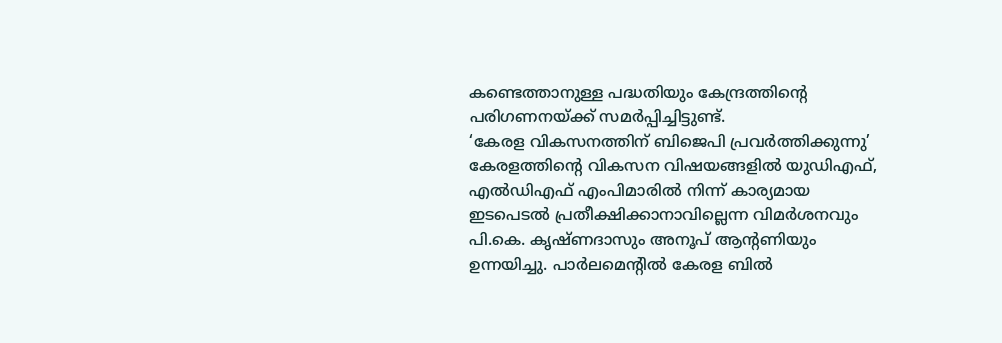കണ്ടെത്താനുള്ള പദ്ധതിയും കേന്ദ്രത്തിന്റെ പരിഗണനയ്ക്ക് സമർപ്പിച്ചിട്ടുണ്ട്.
‘കേരള വികസനത്തിന് ബിജെപി പ്രവർത്തിക്കുന്നു’
കേരളത്തിന്റെ വികസന വിഷയങ്ങളിൽ യുഡിഎഫ്, എൽഡിഎഫ് എംപിമാരിൽ നിന്ന് കാര്യമായ ഇടപെടൽ പ്രതീക്ഷിക്കാനാവില്ലെന്ന വിമർശനവും പി.കെ. കൃഷ്ണദാസും അനൂപ് ആന്റണിയും ഉന്നയിച്ചു. പാർലമെന്റിൽ കേരള ബിൽ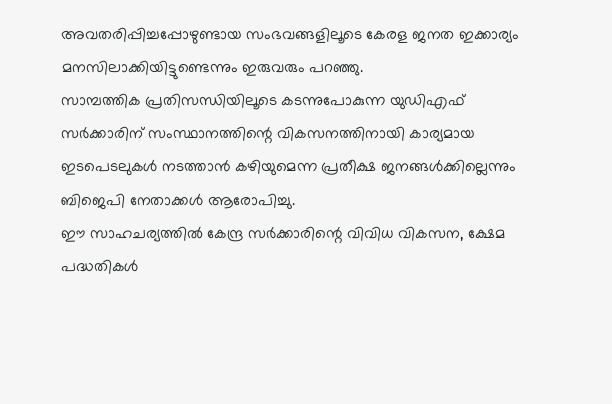അവതരിപ്പിച്ചപ്പോഴുണ്ടായ സംഭവങ്ങളിലൂടെ കേരള ജനത ഇക്കാര്യം മനസിലാക്കിയിട്ടുണ്ടെന്നും ഇരുവരും പറഞ്ഞു.
സാമ്പത്തിക പ്രതിസന്ധിയിലൂടെ കടന്നുപോകുന്ന യുഡിഎഫ് സർക്കാരിന് സംസ്ഥാനത്തിന്റെ വികസനത്തിനായി കാര്യമായ ഇടപെടലുകൾ നടത്താൻ കഴിയുമെന്ന പ്രതീക്ഷ ജനങ്ങൾക്കില്ലെന്നും ബിജെപി നേതാക്കൾ ആരോപിച്ചു.
ഈ സാഹചര്യത്തിൽ കേന്ദ്ര സർക്കാരിന്റെ വിവിധ വികസന, ക്ഷേമ പദ്ധതികൾ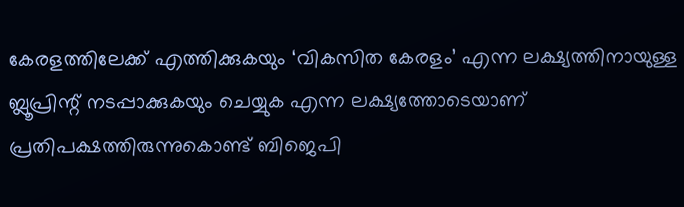കേരളത്തിലേക്ക് എത്തിക്കുകയും ‘വികസിത കേരളം’ എന്ന ലക്ഷ്യത്തിനായുള്ള ബ്ലൂപ്രിന്റ് നടപ്പാക്കുകയും ചെയ്യുക എന്ന ലക്ഷ്യത്തോടെയാണ് പ്രതിപക്ഷത്തിരുന്നുകൊണ്ട് ബിജെപി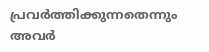പ്രവർത്തിക്കുന്നതെന്നും അവർ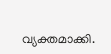വ്യക്തമാക്കി.